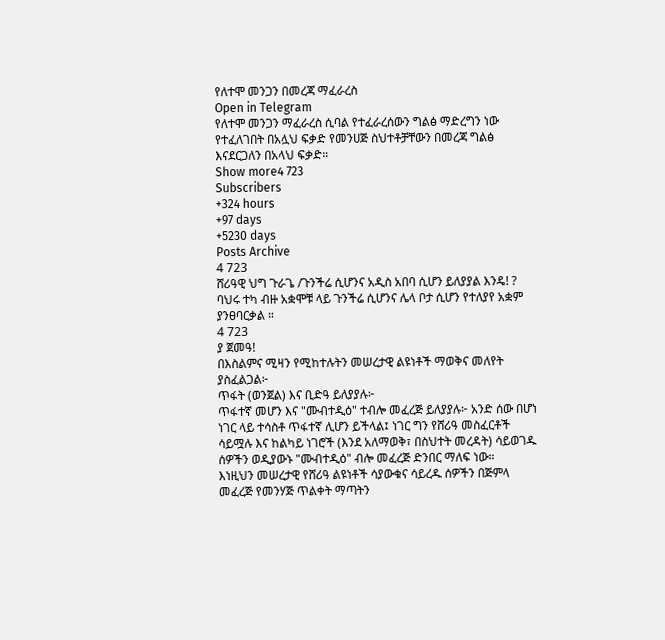የለተሞ መንጋን በመረጃ ማፈራረስ
Open in Telegram
የለተሞ መንጋን ማፈራረስ ሲባል የተፈራረሰውን ግልፅ ማድረግን ነው የተፈለገበት በአሏህ ፍቃድ የመንሀጅ ስህተቶቻቸውን በመረጃ ግልፅ እናደርጋለን በአላህ ፍቃድ።
Show more4 723
Subscribers
+324 hours
+97 days
+5230 days
Posts Archive
4 723
ሸሪዓዊ ህግ ጉራጌ /ጉንችሬ ሲሆንና አዲስ አበባ ሲሆን ይለያያል እንዴ! ?
ባህሩ ተካ ብዙ አቋሞቹ ላይ ጉንችሬ ሲሆንና ሌላ ቦታ ሲሆን የተለያየ አቋም ያንፀባርቃል ።
4 723
ያ ጀመዓ!
በእስልምና ሚዛን የሚከተሉትን መሠረታዊ ልዩነቶች ማወቅና መለየት ያስፈልጋል፦
ጥፋት (ወንጀል) እና ቢድዓ ይለያያሉ፦
ጥፋተኛ መሆን እና "ሙብተዲዕ" ተብሎ መፈረጅ ይለያያሉ፦ አንድ ሰው በሆነ ነገር ላይ ተሳስቶ ጥፋተኛ ሊሆን ይችላል፤ ነገር ግን የሸሪዓ መስፈርቶች ሳይሟሉ እና ከልካይ ነገሮች (እንደ አለማወቅ፣ በስህተት መረዳት) ሳይወገዱ ሰዎችን ወዲያውኑ "ሙብተዲዕ" ብሎ መፈረጅ ድንበር ማለፍ ነው።
እነዚህን መሠረታዊ የሸሪዓ ልዩነቶች ሳያውቁና ሳይረዱ ሰዎችን በጅምላ መፈረጅ የመንሃጅ ጥልቀት ማጣትን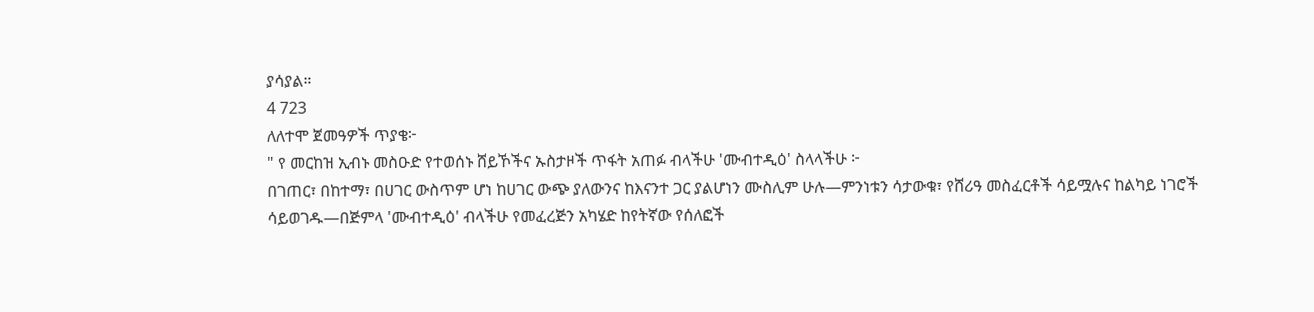ያሳያል።
4 723
ለለተሞ ጀመዓዎች ጥያቄ፦
" የ መርከዝ ኢብኑ መስዑድ የተወሰኑ ሸይኾችና ኡስታዞች ጥፋት አጠፉ ብላችሁ 'ሙብተዲዕ' ስላላችሁ ፦
በገጠር፣ በከተማ፣ በሀገር ውስጥም ሆነ ከሀገር ውጭ ያለውንና ከእናንተ ጋር ያልሆነን ሙስሊም ሁሉ—ምንነቱን ሳታውቁ፣ የሸሪዓ መስፈርቶች ሳይሟሉና ከልካይ ነገሮች ሳይወገዱ—በጅምላ 'ሙብተዲዕ' ብላችሁ የመፈረጅን አካሄድ ከየትኛው የሰለፎች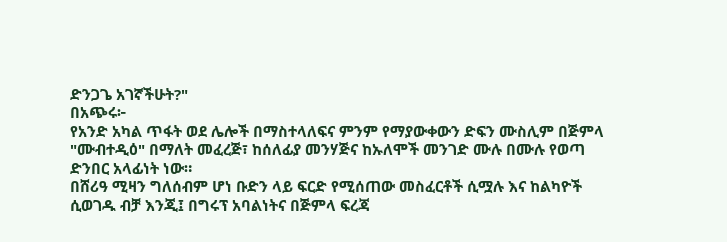ድንጋጌ አገኛችሁት?"
በአጭሩ፦
የአንድ አካል ጥፋት ወደ ሌሎች በማስተላለፍና ምንም የማያውቀውን ድፍን ሙስሊም በጅምላ "ሙብተዲዕ" በማለት መፈረጅ፣ ከሰለፊያ መንሃጅና ከኡለሞች መንገድ ሙሉ በሙሉ የወጣ ድንበር አላፊነት ነው።
በሸሪዓ ሚዛን ግለሰብም ሆነ ቡድን ላይ ፍርድ የሚሰጠው መስፈርቶች ሲሟሉ እና ከልካዮች ሲወገዱ ብቻ እንጂ፤ በግሩፕ አባልነትና በጅምላ ፍረጃ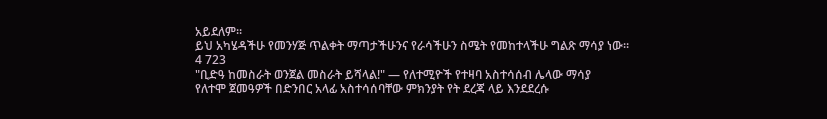አይደለም።
ይህ አካሄዳችሁ የመንሃጅ ጥልቀት ማጣታችሁንና የራሳችሁን ስሜት የመከተላችሁ ግልጽ ማሳያ ነው።
4 723
"ቢድዓ ከመስራት ወንጀል መስራት ይሻላል!" — የለተሚዮች የተዛባ አስተሳሰብ ሌላው ማሳያ
የለተሞ ጀመዓዎች በድንበር አላፊ አስተሳሰባቸው ምክንያት የት ደረጃ ላይ እንደደረሱ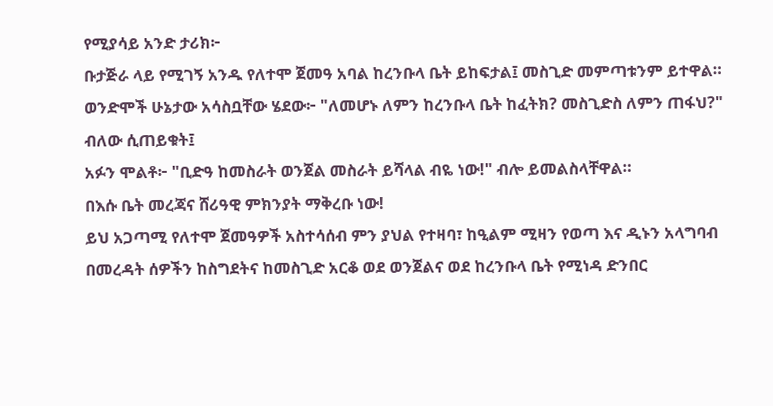የሚያሳይ አንድ ታሪክ፦
ቡታጅራ ላይ የሚገኝ አንዱ የለተሞ ጀመዓ አባል ከረንቡላ ቤት ይከፍታል፤ መስጊድ መምጣቱንም ይተዋል።
ወንድሞች ሁኔታው አሳስቧቸው ሄደው፦ "ለመሆኑ ለምን ከረንቡላ ቤት ከፈትክ? መስጊድስ ለምን ጠፋህ?" ብለው ሲጠይቁት፤
አፉን ሞልቶ፦ "ቢድዓ ከመስራት ወንጀል መስራት ይሻላል ብዬ ነው!" ብሎ ይመልስላቸዋል።
በእሱ ቤት መረጃና ሸሪዓዊ ምክንያት ማቅረቡ ነው!
ይህ አጋጣሚ የለተሞ ጀመዓዎች አስተሳሰብ ምን ያህል የተዛባ፣ ከዒልም ሚዛን የወጣ እና ዲኑን አላግባብ በመረዳት ሰዎችን ከስግደትና ከመስጊድ አርቆ ወደ ወንጀልና ወደ ከረንቡላ ቤት የሚነዳ ድንበር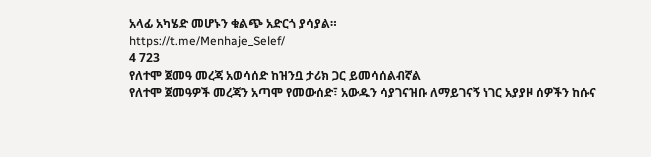አላፊ አካሄድ መሆኑን ቁልጭ አድርጎ ያሳያል።
https://t.me/Menhaje_Selef/
4 723
የለተሞ ጀመዓ መረጃ አወሳሰድ ከዝንቧ ታሪክ ጋር ይመሳሰልብኛል
የለተሞ ጀመዓዎች መረጃን አጣሞ የመውሰድ፣ አውዱን ሳያገናዝቡ ለማይገናኝ ነገር አያያዞ ሰዎችን ከሱና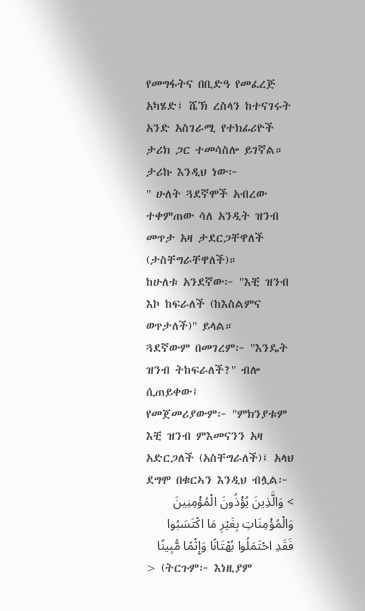የመግፋትና በቢድዓ የመፈረጅ አካሄድ፤ ሼኽ ረስላን ከተናገሩት አንድ አስገራሚ የተክፊሪዮች ታሪክ ጋር ተመሳስሎ ይገኛል።
ታሪኩ እንዲህ ነው፦
" ሁለት ጓደኛሞች አብረው ተቀምጠው ሳለ አንዲት ዝንብ መጥታ አዛ ታደርጋቸዋለች (ታስቸግራቸዋለች)።
ከሁለቱ አንደኛው፦ "እቺ ዝንብ እኮ ከፍራለች (ከእስልምና ወጥታለች)" ይላል።
ጓደኛውም በመገረም፦ "እንዴት ዝንብ ትከፍራለች?" ብሎ ሲጠይቀው፤
የመጀመሪያውም፦ "ምክንያቱም እቺ ዝንብ ምእመናንን አዛ አድርጋለች (አስቸግራለች)፤ አላህ ደግሞ በቁርኣን እንዲህ ብሏል፦
> وَالَّذِينَ يُؤْذُونَ الْمُؤْمِنِينَ وَالْمُؤْمِنَاتِ بِغَيْرِ مَا اكْتَسَبُوا فَقَدِ احْتَمَلُوا بُهْتَانًا وَإِثْمًا مُّبِينًا
> (ትርጉም፦ እነዚያም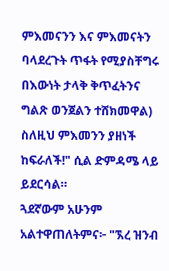ምእመናንን እና ምእመናትን ባላደረጉት ጥፋት የሚያስቸግሩ በእውነት ታላቅ ቅጥፈትንና ግልጽ ወንጀልን ተሸክመዋል)
ስለዚህ ምእመንን ያዘነች ከፍራለች!" ሲል ድምዳሜ ላይ ይደርሳል።
ጓደኛውም አሁንም አልተዋጠለትምና፦ "ኧረ ዝንብ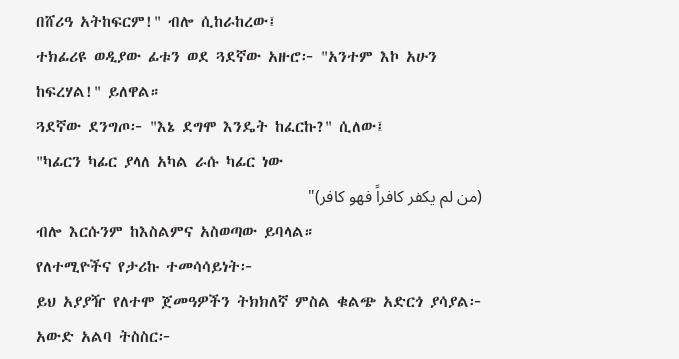በሸሪዓ አትከፍርም!" ብሎ ሲከራከረው፤
ተክፊሪዩ ወዲያው ፊቱን ወደ ጓደኛው አዙሮ፦ "አንተም እኮ አሁን ከፍረሃል!" ይለዋል።
ጓደኛው ደንግጦ፦ "እኔ ደግሞ እንዴት ከፈርኩ?" ሲለው፤
"ካፊርን ካፊር ያላለ አካል ራሱ ካፊር ነው
(من لم يكفر كافراً فهو كافر)"
ብሎ እርሱንም ከእስልምና አስወጣው ይባላል።
የለተሚዮችና የታሪኩ ተመሳሳይነት፦
ይህ አያያዥ የለተሞ ጀመዓዎችን ትክክለኛ ምስል ቁልጭ አድርጎ ያሳያል፦
አውድ አልባ ትስስር፦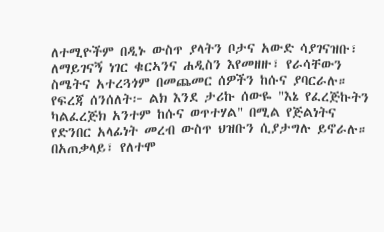ለተሚዮችም በዲኑ ውስጥ ያላትን ቦታና አውድ ሳያገናዝቡ፣ ለማይገናኝ ነገር ቁርኣንና ሐዲስን እየመዘዙ፣ የራሳቸውን ስሜትና አተረጓጎም በመጨመር ሰዎችን ከሱና ያባርራሉ።
የፍረጃ ሰንሰለት፦ ልክ እንደ ታሪኩ ሰውዬ "እኔ የፈረጅኩትን ካልፈረጅክ አንተም ከሱና ወጥተሃል" በሚል የጅልነትና የድንበር አላፊነት መረብ ውስጥ ህዝቡን ሲያታግሉ ይኖራሉ።
በአጠቃላይ፣ የለተሞ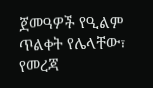ጀመዓዎች የዒልም ጥልቀት የሌላቸው፣ የመረጃ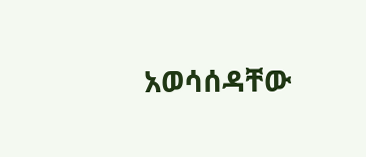አወሳሰዳቸው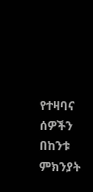የተዛባና ሰዎችን በከንቱ ምክንያት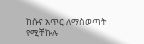ከሱና አጥር ለማስወጣት የሚቸኩሉ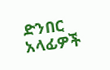ድንበር አላፊዎች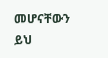መሆናቸውን ይህ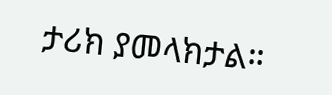ታሪክ ያመላክታል።